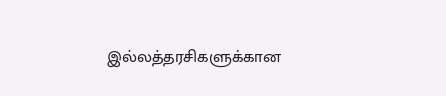இல்லத்தரசிகளுக்கான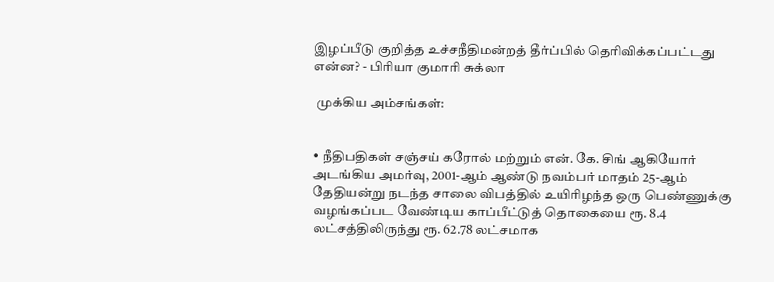இழப்பீடு குறித்த உச்சநீதிமன்றத் தீர்ப்பில் தெரிவிக்கப்பட்டது என்ன? - பிரியா குமாரி சுக்லா

 முக்கிய அம்சங்கள்:


• நீதிபதிகள் சஞ்சய் கரோல் மற்றும் என். கே. சிங் ஆகியோர் அடங்கிய அமர்வு, 2001-ஆம் ஆண்டு நவம்பர் மாதம் 25-ஆம் தேதியன்று நடந்த சாலை விபத்தில் உயிரிழந்த ஒரு பெண்ணுக்கு வழங்கப்பட வேண்டிய காப்பீட்டுத் தொகையை ரூ. 8.4 லட்சத்திலிருந்து ரூ. 62.78 லட்சமாக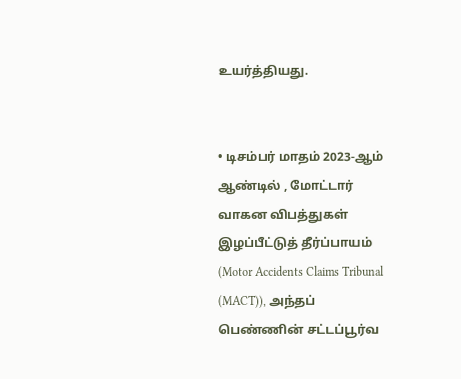உயர்த்தியது.


• டிசம்பர் மாதம் 2023-ஆம் ஆண்டில் , மோட்டார் வாகன விபத்துகள் இழப்பீட்டுத் தீர்ப்பாயம் (Motor Accidents Claims Tribunal (MACT)), அந்தப் பெண்ணின் சட்டப்பூர்வ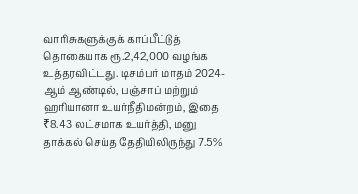வாரிசுகளுக்குக் காப்பீட்டுத் தொகையாக ரூ.2,42,000 வழங்க உத்தரவிட்டது. டிசம்பர் மாதம் 2024-ஆம் ஆண்டில், பஞ்சாப் மற்றும் ஹரியானா உயர்நீதிமன்றம், இதை ₹8.43 லட்சமாக உயர்த்தி, மனு தாக்கல் செய்த தேதியிலிருந்து 7.5%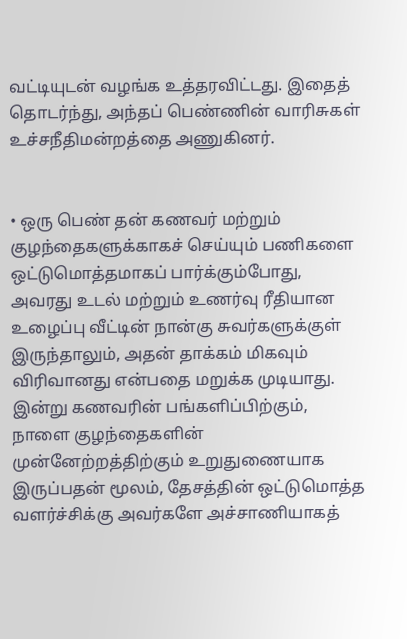வட்டியுடன் வழங்க உத்தரவிட்டது. இதைத் தொடர்ந்து, அந்தப் பெண்ணின் வாரிசுகள் உச்சநீதிமன்றத்தை அணுகினர்.


• ஒரு பெண் தன் கணவர் மற்றும் குழந்தைகளுக்காகச் செய்யும் பணிகளை ஒட்டுமொத்தமாகப் பார்க்கும்போது, அவரது உடல் மற்றும் உணர்வு ரீதியான உழைப்பு வீட்டின் நான்கு சுவர்களுக்குள் இருந்தாலும், அதன் தாக்கம் மிகவும் விரிவானது என்பதை மறுக்க முடியாது. இன்று கணவரின் பங்களிப்பிற்கும், நாளை குழந்தைகளின் முன்னேற்றத்திற்கும் உறுதுணையாக இருப்பதன் மூலம், தேசத்தின் ஒட்டுமொத்த வளர்ச்சிக்கு அவர்களே அச்சாணியாகத்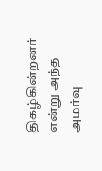திகழ்கின்றனர் என்று அந்த அமர்வு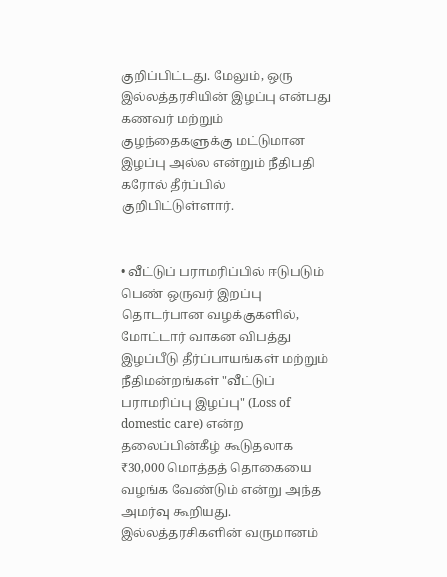குறிப்பிட்டது. மேலும், ஒரு இல்லத்தரசியின் இழப்பு என்பது  கணவர் மற்றும் குழந்தைகளுக்கு மட்டுமான இழப்பு அல்ல என்றும் நீதிபதி கரோல் தீர்ப்பில் குறிபிட்டுள்ளார்.


• வீட்டுப் பராமரிப்பில் ஈடுபடும் பெண் ஒருவர் இறப்பு தொடர்பான வழக்குகளில், மோட்டார் வாகன விபத்து இழப்பீடு தீர்ப்பாயங்கள் மற்றும் நீதிமன்றங்கள் "வீட்டுப் பராமரிப்பு இழப்பு" (Loss of domestic care) என்ற தலைப்பின்கீழ் கூடுதலாக ₹30,000 மொத்தத் தொகையை வழங்க வேண்டும் என்று அந்த அமர்வு கூறியது. இல்லத்தரசிகளின் வருமானம்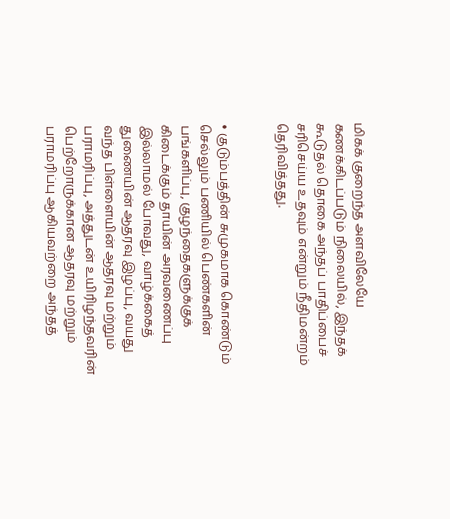மிகக் குறைந்த அளவிலேயே கணக்கிடப்படும் நிலையில், இந்தக் கூடுதல் தொகை அந்தப் பாதிப்பைச் சரிசெய்ய உதவும் என்றும் நீதிமன்றம் தெரிவித்தது.


• குடும்பத்தின் சுமுகமாக கொண்டும் செல்லும் பணியில் பெண்களின் பங்களிப்பு, குழந்தைகளுக்குக் கிடைக்கும் தாயின் அரவணைப்பு இல்லாமல் போவது, வாழ்க்கைத் துணையின் ஆதரவு இழப்பு, வயது வந்த பிள்ளையின் ஆதரவு மற்றும் பராமரிப்பு, அத்துடன் உயிரிழந்தவரின் பெற்றோருக்கான ஆதரவு மற்றும் பராமரிப்பு ஆகியவற்றை அந்தத்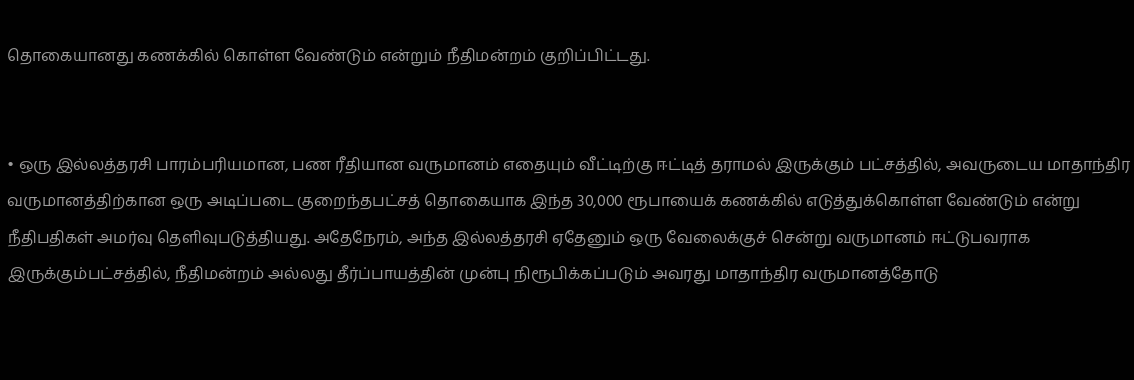தொகையானது கணக்கில் கொள்ள வேண்டும் என்றும் நீதிமன்றம் குறிப்பிட்டது.


• ஒரு இல்லத்தரசி பாரம்பரியமான, பண ரீதியான வருமானம் எதையும் வீட்டிற்கு ஈட்டித் தராமல் இருக்கும் பட்சத்தில், அவருடைய மாதாந்திர வருமானத்திற்கான ஒரு அடிப்படை குறைந்தபட்சத் தொகையாக இந்த 30,000 ரூபாயைக் கணக்கில் எடுத்துக்கொள்ள வேண்டும் என்று நீதிபதிகள் அமர்வு தெளிவுபடுத்தியது. அதேநேரம், அந்த இல்லத்தரசி ஏதேனும் ஒரு வேலைக்குச் சென்று வருமானம் ஈட்டுபவராக இருக்கும்பட்சத்தில், நீதிமன்றம் அல்லது தீர்ப்பாயத்தின் முன்பு நிரூபிக்கப்படும் அவரது மாதாந்திர வருமானத்தோடு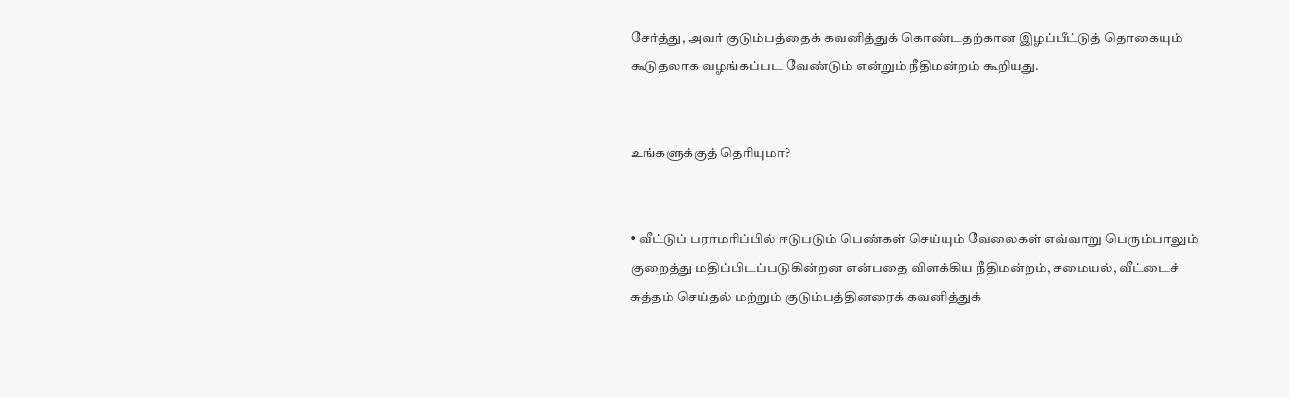சேர்த்து, அவர் குடும்பத்தைக் கவனித்துக் கொண்டதற்கான இழப்பீட்டுத் தொகையும் கூடுதலாக வழங்கப்பட வேண்டும் என்றும் நீதிமன்றம் கூறியது.


உங்களுக்குத் தெரியுமா?


• வீட்டுப் பராமரிப்பில் ஈடுபடும் பெண்கள் செய்யும் வேலைகள் எவ்வாறு பெரும்பாலும் குறைத்து மதிப்பிடப்படுகின்றன என்பதை விளக்கிய நீதிமன்றம், சமையல், வீட்டைச் சுத்தம் செய்தல் மற்றும் குடும்பத்தினரைக் கவனித்துக்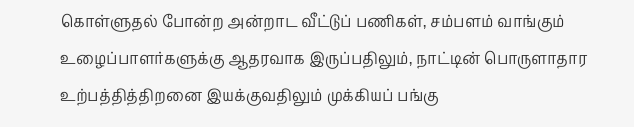கொள்ளுதல் போன்ற அன்றாட வீட்டுப் பணிகள், சம்பளம் வாங்கும் உழைப்பாளர்களுக்கு ஆதரவாக இருப்பதிலும், நாட்டின் பொருளாதார உற்பத்தித்திறனை இயக்குவதிலும் முக்கியப் பங்கு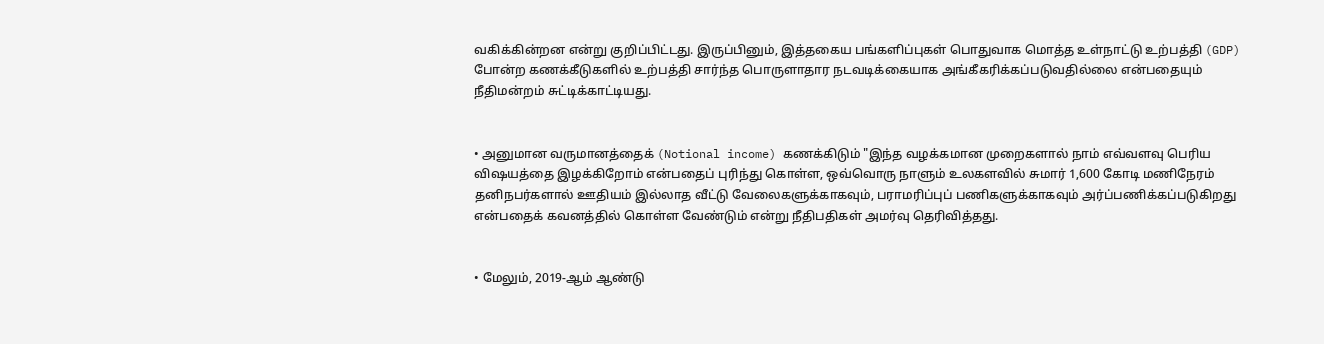வகிக்கின்றன என்று குறிப்பிட்டது. இருப்பினும், இத்தகைய பங்களிப்புகள் பொதுவாக மொத்த உள்நாட்டு உற்பத்தி (GDP) போன்ற கணக்கீடுகளில் உற்பத்தி சார்ந்த பொருளாதார நடவடிக்கையாக அங்கீகரிக்கப்படுவதில்லை என்பதையும் நீதிமன்றம் சுட்டிக்காட்டியது.


• அனுமான வருமானத்தைக் (Notional income) கணக்கிடும் "இந்த வழக்கமான முறைகளால் நாம் எவ்வளவு பெரிய விஷயத்தை இழக்கிறோம் என்பதைப் புரிந்து கொள்ள, ஒவ்வொரு நாளும் உலகளவில் சுமார் 1,600 கோடி மணிநேரம் தனிநபர்களால் ஊதியம் இல்லாத வீட்டு வேலைகளுக்காகவும், பராமரிப்புப் பணிகளுக்காகவும் அர்ப்பணிக்கப்படுகிறது என்பதைக் கவனத்தில் கொள்ள வேண்டும் என்று நீதிபதிகள் அமர்வு தெரிவித்தது.


• மேலும், 2019-ஆம் ஆண்டு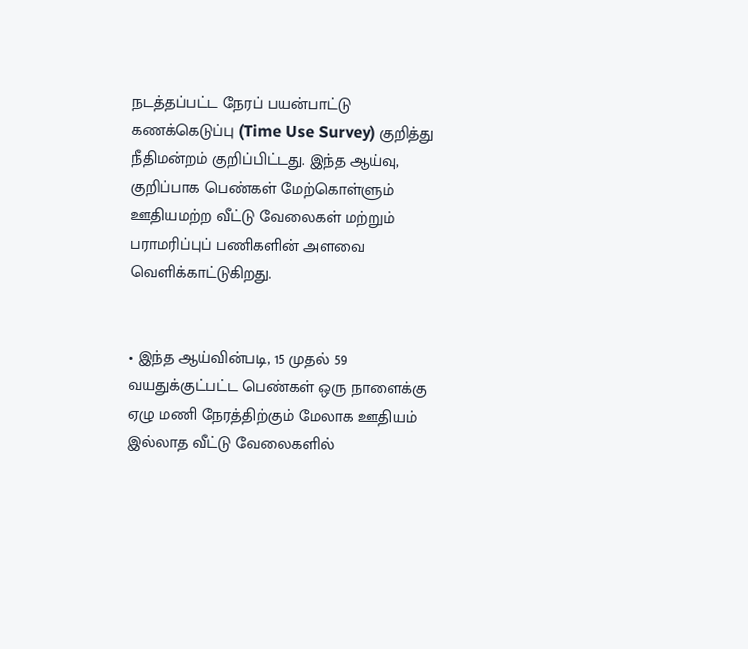நடத்தப்பட்ட நேரப் பயன்பாட்டு கணக்கெடுப்பு (Time Use Survey) குறித்து நீதிமன்றம் குறிப்பிட்டது. இந்த ஆய்வு, குறிப்பாக பெண்கள் மேற்கொள்ளும் ஊதியமற்ற வீட்டு வேலைகள் மற்றும் பராமரிப்புப் பணிகளின் அளவை வெளிக்காட்டுகிறது.


• இந்த ஆய்வின்படி, 15 முதல் 59 வயதுக்குட்பட்ட பெண்கள் ஒரு நாளைக்கு ஏழு மணி நேரத்திற்கும் மேலாக ஊதியம் இல்லாத வீட்டு வேலைகளில்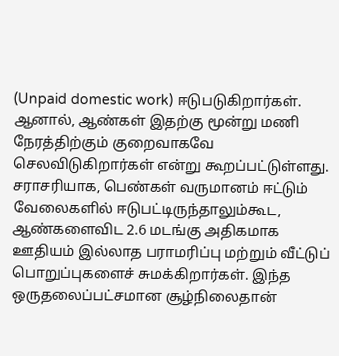(Unpaid domestic work) ஈடுபடுகிறார்கள். ஆனால், ஆண்கள் இதற்கு மூன்று மணி நேரத்திற்கும் குறைவாகவே செலவிடுகிறார்கள் என்று கூறப்பட்டுள்ளது. சராசரியாக, பெண்கள் வருமானம் ஈட்டும் வேலைகளில் ஈடுபட்டிருந்தாலும்கூட, ஆண்களைவிட 2.6 மடங்கு அதிகமாக ஊதியம் இல்லாத பராமரிப்பு மற்றும் வீட்டுப் பொறுப்புகளைச் சுமக்கிறார்கள். இந்த ஒருதலைப்பட்சமான சூழ்நிலைதான்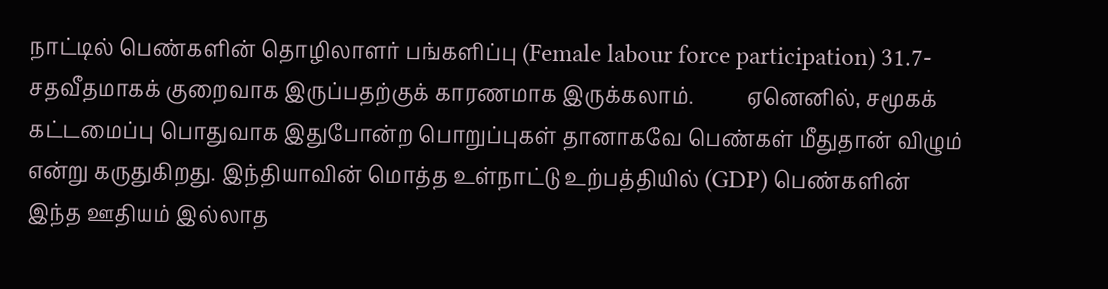நாட்டில் பெண்களின் தொழிலாளர் பங்களிப்பு (Female labour force participation) 31.7-சதவீதமாகக் குறைவாக இருப்பதற்குக் காரணமாக இருக்கலாம்.          ஏனெனில், சமூகக் கட்டமைப்பு பொதுவாக இதுபோன்ற பொறுப்புகள் தானாகவே பெண்கள் மீதுதான் விழும் என்று கருதுகிறது. இந்தியாவின் மொத்த உள்நாட்டு உற்பத்தியில் (GDP) பெண்களின் இந்த ஊதியம் இல்லாத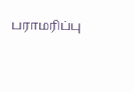பராமரிப்பு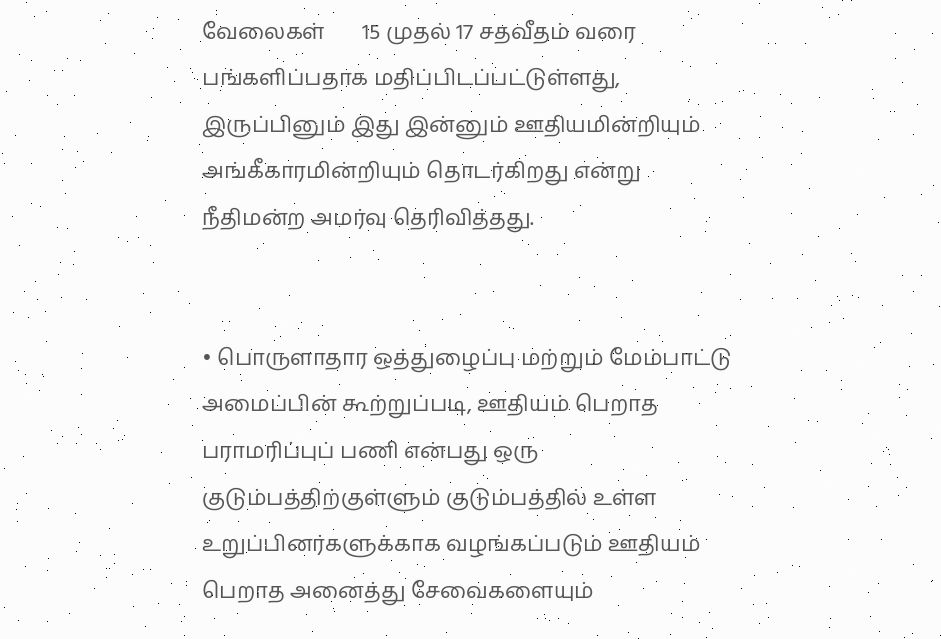வேலைகள்       15 முதல் 17 சதவீதம் வரை பங்களிப்பதாக மதிப்பிடப்பட்டுள்ளது, இருப்பினும் இது இன்னும் ஊதியமின்றியும் அங்கீகாரமின்றியும் தொடர்கிறது என்று நீதிமன்ற அமர்வு தெரிவித்தது.


• பொருளாதார ஒத்துழைப்பு மற்றும் மேம்பாட்டு அமைப்பின் கூற்றுப்படி, ஊதியம் பெறாத பராமரிப்புப் பணி என்பது ஒரு குடும்பத்திற்குள்ளும் குடும்பத்தில் உள்ள உறுப்பினர்களுக்காக வழங்கப்படும் ஊதியம் பெறாத அனைத்து சேவைகளையும்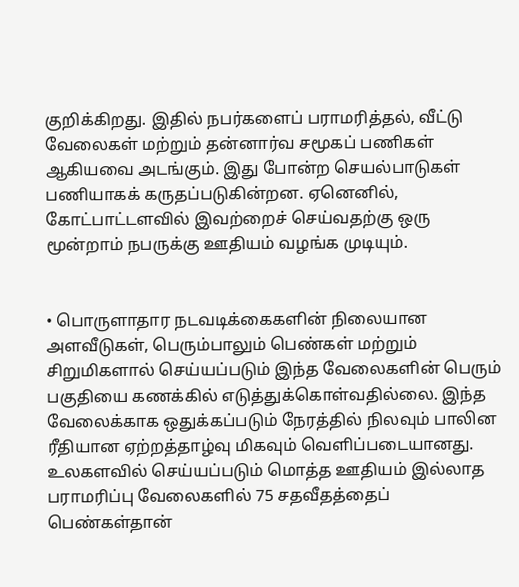குறிக்கிறது. இதில் நபர்களைப் பராமரித்தல், வீட்டு வேலைகள் மற்றும் தன்னார்வ சமூகப் பணிகள் ஆகியவை அடங்கும். இது போன்ற செயல்பாடுகள் பணியாகக் கருதப்படுகின்றன. ஏனெனில், கோட்பாட்டளவில் இவற்றைச் செய்வதற்கு ஒரு மூன்றாம் நபருக்கு ஊதியம் வழங்க முடியும்.


• பொருளாதார நடவடிக்கைகளின் நிலையான அளவீடுகள், பெரும்பாலும் பெண்கள் மற்றும் சிறுமிகளால் செய்யப்படும் இந்த வேலைகளின் பெரும் பகுதியை கணக்கில் எடுத்துக்கொள்வதில்லை. இந்த வேலைக்காக ஒதுக்கப்படும் நேரத்தில் நிலவும் பாலின ரீதியான ஏற்றத்தாழ்வு மிகவும் வெளிப்படையானது. உலகளவில் செய்யப்படும் மொத்த ஊதியம் இல்லாத பராமரிப்பு வேலைகளில் 75 சதவீதத்தைப் பெண்கள்தான்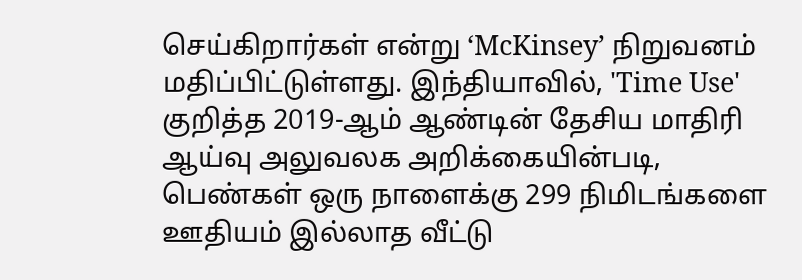செய்கிறார்கள் என்று ‘McKinsey’ நிறுவனம் மதிப்பிட்டுள்ளது. இந்தியாவில், 'Time Use' குறித்த 2019-ஆம் ஆண்டின் தேசிய மாதிரி ஆய்வு அலுவலக அறிக்கையின்படி, பெண்கள் ஒரு நாளைக்கு 299 நிமிடங்களை ஊதியம் இல்லாத வீட்டு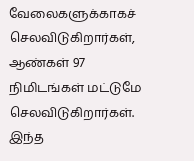வேலைகளுக்காகச் செலவிடுகிறார்கள், ஆண்கள் 97 நிமிடங்கள் மட்டுமே செலவிடுகிறார்கள். இந்த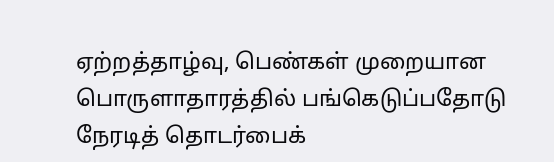ஏற்றத்தாழ்வு, பெண்கள் முறையான பொருளாதாரத்தில் பங்கெடுப்பதோடு நேரடித் தொடர்பைக்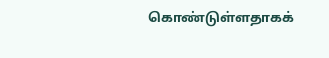கொண்டுள்ளதாகக்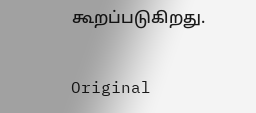கூறப்படுகிறது.


Original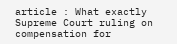article : What exactly Supreme Court ruling on compensation for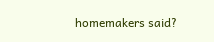homemakers said?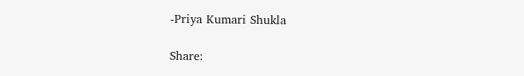-Priya Kumari Shukla

Share: